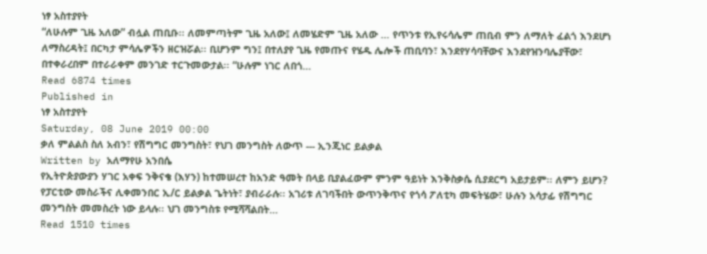ነፃ አስተያየት
“ለሁሉም ጊዜ አለው” ብሏል ጠቢቡ፡፡ ለመምጣትም ጊዜ አለው፤ ለመሄድም ጊዜ አለው … የጥንቱ የኢየሩሳሌም ጠቢብ ምን ለማለት ፈልጎ እንደሆነ ለማስረዳት፤ በርካታ ምሳሌዎችን ዘርዝሯል፡፡ ቢሆንም ግን፤ በተለያየ ጊዜ የመጡና የሄዱ ሌሎች ጠቢባን፣ እንደየሃሳባቸውና እንደየዝንባሌያቸው፣ በተቀራረበም በተራራቀም መንገድ ተርጉመውታል፡፡ “ሁሉም ነገር ለበጎ…
Read 6874 times
Published in
ነፃ አስተያየት
Saturday, 08 June 2019 00:00
ቃለ ምልልስ ስለ አብን፣ የሽግግር መንግስት፣ የህገ መንግስት ለውጥ --- ኢንጂነር ይልቃል
Written by አለማየሁ አንበሴ
የኢትዮጵያውያን ሃገር አቀፍ ንቅናቄ (እሃን) ከተመሠረተ ከአንድ ዓመት በላይ ቢያልፈውም ምንም ዓይነት እንቅስቃሴ ሲያደርግ አይታይም፡፡ ለምን ይሆን? የፓርቲው መስራችና ሊቀመንበር ኢ/ር ይልቃል ጌትነት፣ ያብራራሉ፡፡ አገሪቱ ለገባችበት ውጥንቅጥና የጎሳ ፖለቲካ መፍትሄው፣ ሁሉን አሳታፊ የሽግግር መንግስት መመስረት ነው ይላሉ፡፡ ህገ መንግስቱ የሚሻሻልበት…
Read 1510 times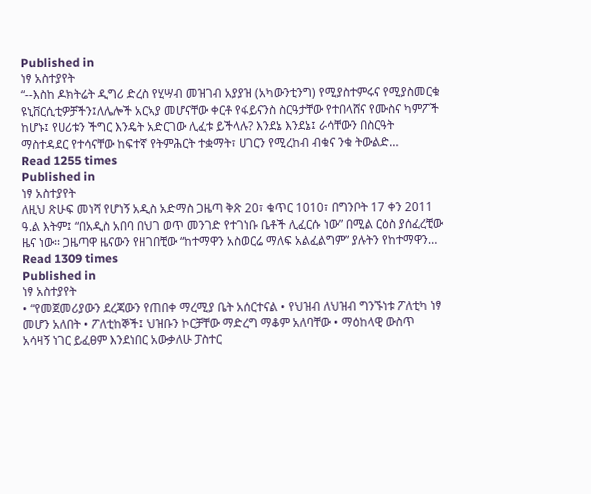Published in
ነፃ አስተያየት
“--እስከ ዶክትሬት ዲግሪ ድረስ የሂሣብ መዝገብ አያያዝ (አካውንቲንግ) የሚያስተምሩና የሚያስመርቁ ዩኒቨርሲቲዎቻችን፤ለሌሎች አርኣያ መሆናቸው ቀርቶ የፋይናንስ ስርዓታቸው የተበላሸና የሙስና ካምፖች ከሆኑ፤ የሀሪቱን ችግር እንዴት አድርገው ሊፈቱ ይችላሉ? እንደኔ እንደኔ፤ ራሳቸውን በስርዓት ማስተዳደር የተሳናቸው ከፍተኛ የትምሕርት ተቋማት፣ ሀገርን የሚረከብ ብቁና ንቁ ትውልድ…
Read 1255 times
Published in
ነፃ አስተያየት
ለዚህ ጽሁፍ መነሻ የሆነኝ አዲስ አድማስ ጋዜጣ ቅጽ 20፣ ቁጥር 1010፣ በግንቦት 17 ቀን 2011 ዓ.ል እትም፤ “በአዲስ አበባ በህገ ወጥ መንገድ የተገነቡ ቤቶች ሊፈርሱ ነው” በሚል ርዕስ ያሰፈረቺው ዜና ነው፡፡ ጋዜጣዋ ዜናውን የዘገበቺው “ከተማዋን አስወርሬ ማለፍ አልፈልግም” ያሉትን የከተማዋን…
Read 1309 times
Published in
ነፃ አስተያየት
• “የመጀመሪያውን ደረጃውን የጠበቀ ማረሚያ ቤት አሰርተናል • የህዝብ ለህዝብ ግንኙነቱ ፖለቲካ ነፃ መሆን አለበት • ፖለቲከኞች፤ ህዝቡን ኮርቻቸው ማድረግ ማቆም አለባቸው • ማዕከላዊ ውስጥ አሳዛኝ ነገር ይፈፀም እንደነበር አውቃለሁ ፓስተር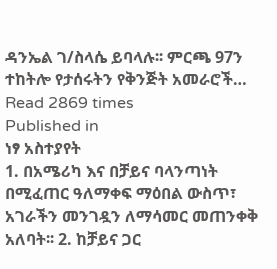ዳንኤል ገ/ስላሴ ይባላሉ፡፡ ምርጫ 97ን ተከትሎ የታሰሩትን የቅንጅት አመራሮች…
Read 2869 times
Published in
ነፃ አስተያየት
1. በአሜሪካ እና በቻይና ባላንጣነት በሚፈጠር ዓለማቀፍ ማዕበል ውስጥ፣ አገራችን መንገዷን ለማሳመር መጠንቀቅ አለባት፡፡ 2. ከቻይና ጋር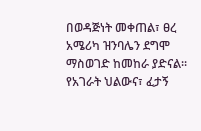በወዳጅነት መቀጠል፣ ፀረ አሜሪካ ዝንባሌን ደግሞ ማስወገድ ከመከራ ያድናል፡፡ የአገራት ህልውና፣ ፈታኝ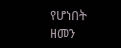የሆነበት ዘመን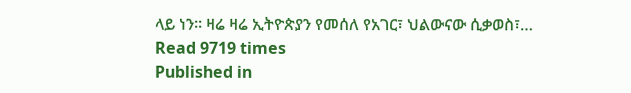ላይ ነን፡፡ ዛሬ ዛሬ ኢትዮጵያን የመሰለ የአገር፣ ህልውናው ሲቃወስ፣…
Read 9719 times
Published in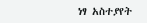ነፃ አስተያየት